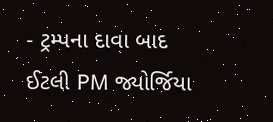- ટ્રમ્પના દાવા બાદ ઈટલી PM જ્યોર્જિયા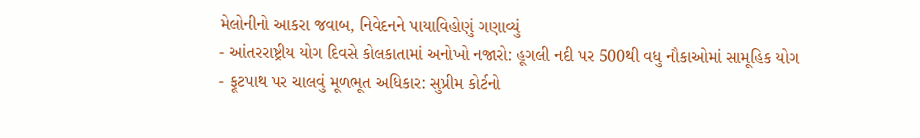મેલોનીનો આકરા જવાબ, નિવેદનને પાયાવિહોણું ગણાવ્યું
- આંતરરાષ્ટ્રીય યોગ દિવસે કોલકાતામાં અનોખો નજારો: હૂગલી નદી પર 500થી વધુ નૌકાઓમાં સામૂહિક યોગ
- ફૂટપાથ પર ચાલવું મૂળભૂત અધિકાર: સુપ્રીમ કોર્ટનો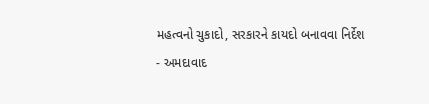મહત્વનો ચુકાદો, સરકારને કાયદો બનાવવા નિર્દેશ
- અમદાવાદ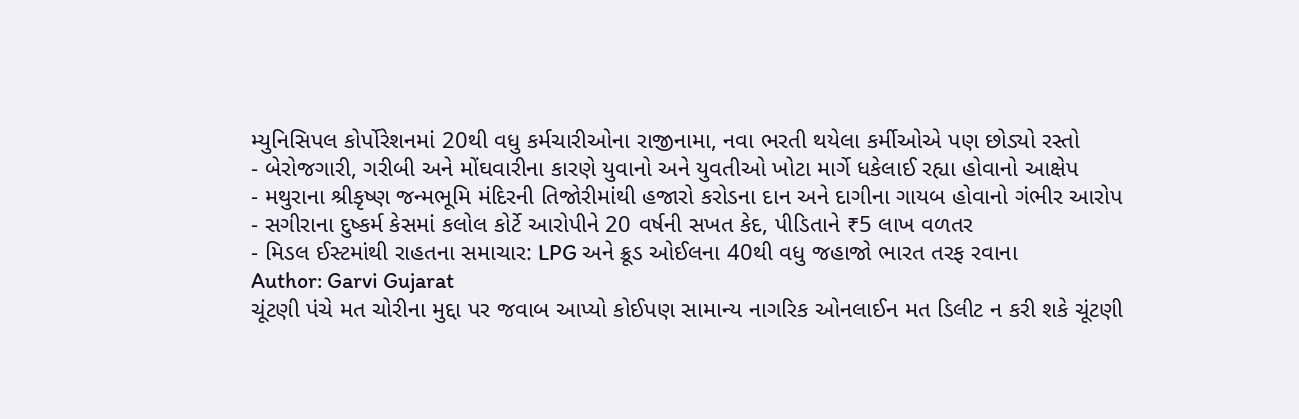મ્યુનિસિપલ કોર્પોરેશનમાં 20થી વધુ કર્મચારીઓના રાજીનામા, નવા ભરતી થયેલા કર્મીઓએ પણ છોડ્યો રસ્તો
- બેરોજગારી, ગરીબી અને મોંઘવારીના કારણે યુવાનો અને યુવતીઓ ખોટા માર્ગે ધકેલાઈ રહ્યા હોવાનો આક્ષેપ
- મથુરાના શ્રીકૃષ્ણ જન્મભૂમિ મંદિરની તિજોરીમાંથી હજારો કરોડના દાન અને દાગીના ગાયબ હોવાનો ગંભીર આરોપ
- સગીરાના દુષ્કર્મ કેસમાં કલોલ કોર્ટે આરોપીને 20 વર્ષની સખત કેદ, પીડિતાને ₹5 લાખ વળતર
- મિડલ ઈસ્ટમાંથી રાહતના સમાચાર: LPG અને ક્રૂડ ઓઈલના 40થી વધુ જહાજો ભારત તરફ રવાના
Author: Garvi Gujarat
ચૂંટણી પંચે મત ચોરીના મુદ્દા પર જવાબ આપ્યો કોઈપણ સામાન્ય નાગરિક ઓનલાઈન મત ડિલીટ ન કરી શકે ચૂંટણી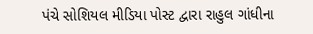પંચે સોશિયલ મીડિયા પોસ્ટ દ્વારા રાહુલ ગાંધીના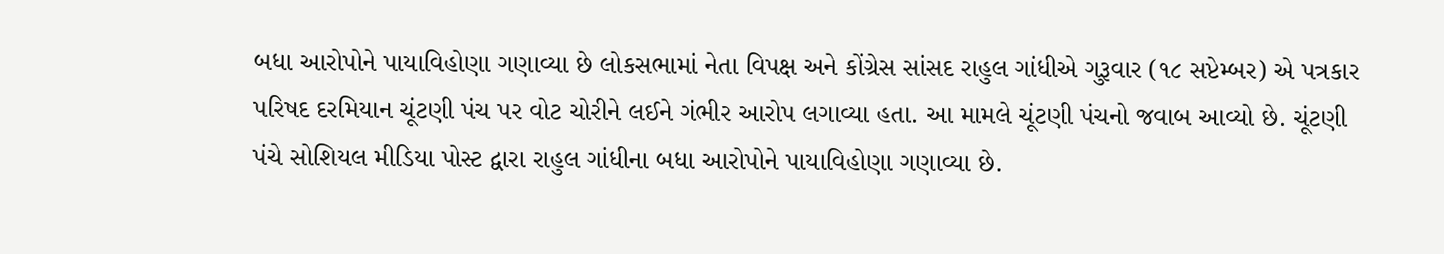બધા આરોપોને પાયાવિહોણા ગણાવ્યા છે લોકસભામાં નેતા વિપક્ષ અને કોંગ્રેસ સાંસદ રાહુલ ગાંધીએ ગુરૂવાર (૧૮ સપ્ટેમ્બર) એ પત્રકાર પરિષદ દરમિયાન ચૂંટણી પંચ પર વોટ ચોરીને લઈને ગંભીર આરોપ લગાવ્યા હતા. આ મામલે ચૂંટણી પંચનો જવાબ આવ્યો છે. ચૂંટણી પંચે સોશિયલ મીડિયા પોસ્ટ દ્વારા રાહુલ ગાંધીના બધા આરોપોને પાયાવિહોણા ગણાવ્યા છે.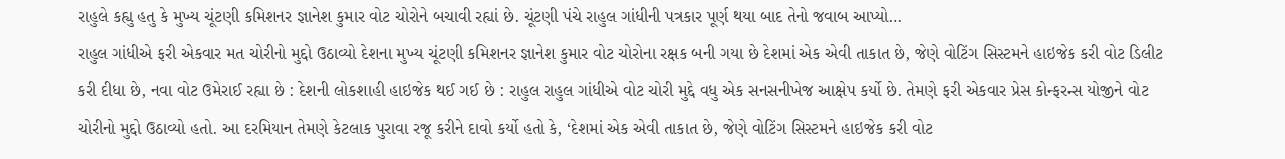રાહુલે કહ્યુ હતુ કે મુખ્ય ચૂંટણી કમિશનર જ્ઞાનેશ કુમાર વોટ ચોરોને બચાવી રહ્યાં છે. ચૂંટણી પંચે રાહુલ ગાંધીની પત્રકાર પૂર્ણ થયા બાદ તેનો જવાબ આપ્યો…
રાહુલ ગાંધીએ ફરી એકવાર મત ચોરીનો મુદ્દો ઉઠાવ્યો દેશના મુખ્ય ચૂંટણી કમિશનર જ્ઞાનેશ કુમાર વોટ ચોરોના રક્ષક બની ગયા છે દેશમાં એક એવી તાકાત છે, જેણે વોટિંગ સિસ્ટમને હાઇજેક કરી વોટ ડિલીટ કરી દીધા છે, નવા વોટ ઉમેરાઈ રહ્યા છે : દેશની લોકશાહી હાઇજેક થઈ ગઈ છે : રાહુલ રાહુલ ગાંધીએ વોટ ચોરી મુદ્દે વધુ એક સનસનીખેજ આક્ષેપ કર્યો છે. તેમણે ફરી એકવાર પ્રેસ કોન્ફરન્સ યોજીને વોટ ચોરીનો મુદ્દો ઉઠાવ્યો હતો. આ દરમિયાન તેમણે કેટલાક પુરાવા રજૂ કરીને દાવો કર્યો હતો કે, ‘દેશમાં એક એવી તાકાત છે, જેણે વોટિંગ સિસ્ટમને હાઇજેક કરી વોટ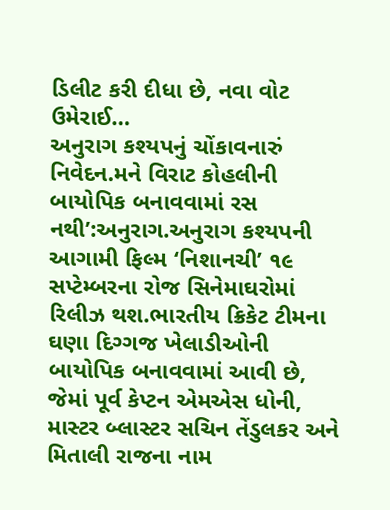ડિલીટ કરી દીધા છે, નવા વોટ ઉમેરાઈ…
અનુરાગ કશ્યપનું ચોંકાવનારું નિવેદન.મને વિરાટ કોહલીની બાયોપિક બનાવવામાં રસ નથી’:અનુરાગ.અનુરાગ કશ્યપની આગામી ફિલ્મ ‘નિશાનચી’ ૧૯ સપ્ટેમ્બરના રોજ સિનેમાઘરોમાં રિલીઝ થશ.ભારતીય ક્રિકેટ ટીમના ઘણા દિગ્ગજ ખેલાડીઓની બાયોપિક બનાવવામાં આવી છે, જેમાં પૂર્વ કેપ્ટન એમએસ ધોની, માસ્ટર બ્લાસ્ટર સચિન તેંડુલકર અને મિતાલી રાજના નામ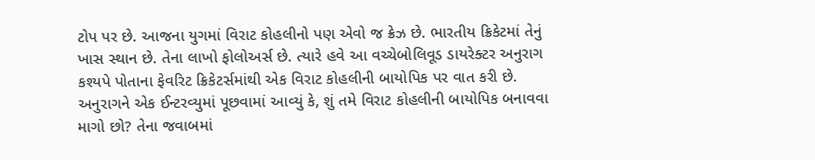ટોપ પર છે. આજના યુગમાં વિરાટ કોહલીનો પણ એવો જ ક્રેઝ છે. ભારતીય ક્રિકેટમાં તેનું ખાસ સ્થાન છે. તેના લાખો ફોલોઅર્સ છે. ત્યારે હવે આ વચ્ચેબોલિવૂડ ડાયરેક્ટર અનુરાગ કશ્યપે પોતાના ફેવરિટ ક્રિકેટર્સમાંથી એક વિરાટ કોહલીની બાયોપિક પર વાત કરી છે. અનુરાગને એક ઈન્ટરવ્યુમાં પૂછવામાં આવ્યું કે, શું તમે વિરાટ કોહલીની બાયોપિક બનાવવા માગો છો? તેના જવાબમાં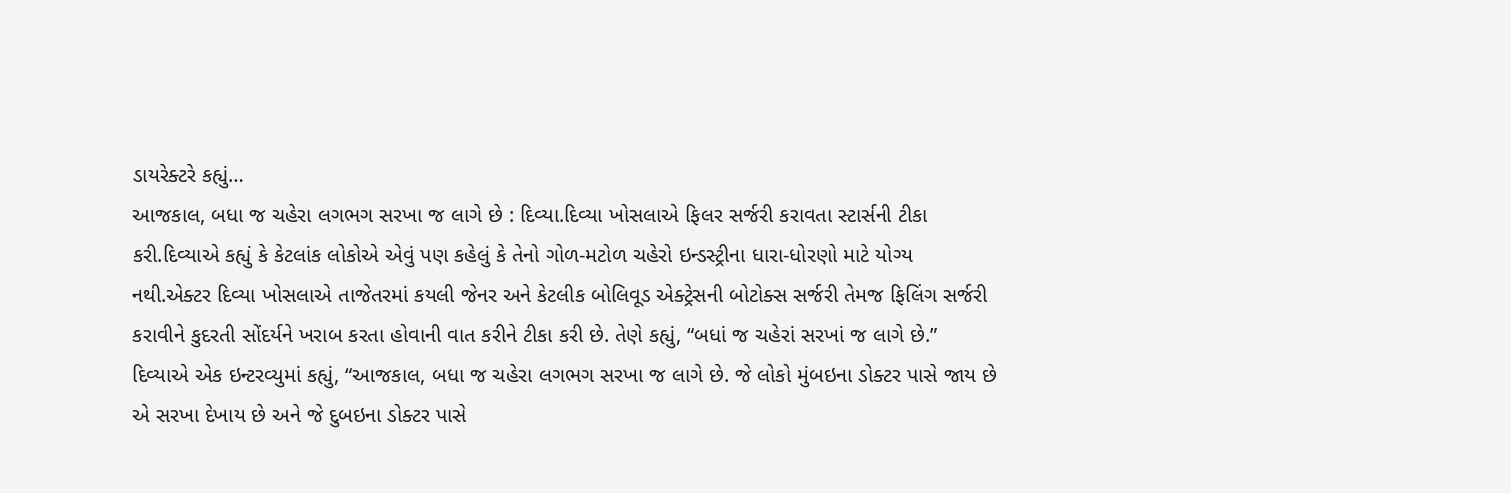ડાયરેક્ટરે કહ્યું…
આજકાલ, બધા જ ચહેરા લગભગ સરખા જ લાગે છે : દિવ્યા.દિવ્યા ખોસલાએ ફિલર સર્જરી કરાવતા સ્ટાર્સની ટીકા કરી.દિવ્યાએ કહ્યું કે કેટલાંક લોકોએ એવું પણ કહેલું કે તેનો ગોળ-મટોળ ચહેરો ઇન્ડસ્ટ્રીના ધારા-ધોરણો માટે યોગ્ય નથી.એક્ટર દિવ્યા ખોસલાએ તાજેતરમાં કયલી જેનર અને કેટલીક બોલિવૂડ એક્ટ્રેસની બોટોક્સ સર્જરી તેમજ ફિલિંગ સર્જરી કરાવીને કુદરતી સોંદર્યને ખરાબ કરતા હોવાની વાત કરીને ટીકા કરી છે. તેણે કહ્યું, “બધાં જ ચહેરાં સરખાં જ લાગે છે.” દિવ્યાએ એક ઇન્ટરવ્યુમાં કહ્યું, “આજકાલ, બધા જ ચહેરા લગભગ સરખા જ લાગે છે. જે લોકો મુંબઇના ડોક્ટર પાસે જાય છે એ સરખા દેખાય છે અને જે દુબઇના ડોક્ટર પાસે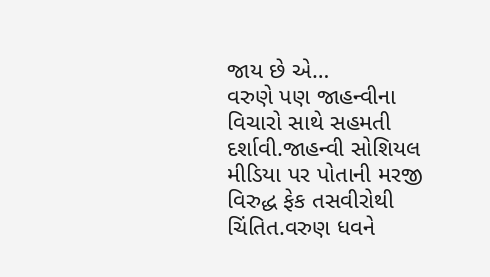જાય છે એ…
વરુણે પણ જાહન્વીના વિચારો સાથે સહમતી દર્શાવી.જાહન્વી સોશિયલ મીડિયા પર પોતાની મરજી વિરુદ્ધ ફેક તસવીરોથી ચિંતિત.વરુણ ધવને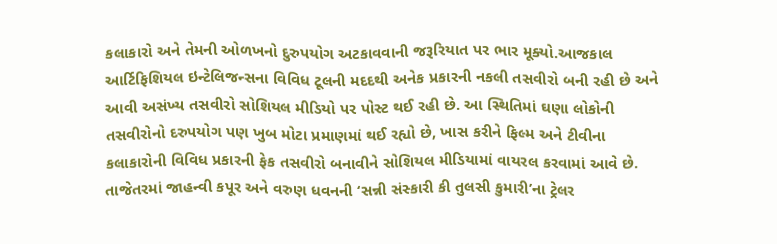કલાકારો અને તેમની ઓળખનો દુરુપયોગ અટકાવવાની જરૂરિયાત પર ભાર મૂક્યો.આજકાલ આર્ટિફિશિયલ ઇન્ટેલિજન્સના વિવિધ ટૂલની મદદથી અનેક પ્રકારની નકલી તસવીરો બની રહી છે અને આવી અસંખ્ય તસવીરો સોશિયલ મીડિયો પર પોસ્ટ થઈ રહી છે. આ સ્થિતિમાં ઘણા લોકોની તસવીરોનો દરુપયોગ પણ ખુબ મોટા પ્રમાણમાં થઈ રહ્યો છે, ખાસ કરીને ફિલ્મ અને ટીવીના કલાકારોની વિવિધ પ્રકારની ફેક તસવીરો બનાવીને સોશિયલ મીડિયામાં વાયરલ કરવામાં આવે છે. તાજેતરમાં જાહન્વી કપૂર અને વરુણ ધવનની ‘સન્ની સંસ્કારી કી તુલસી કુમારી’ના ટ્રેલર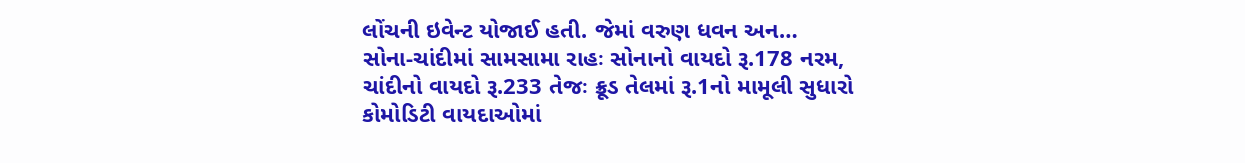લોંચની ઇવેન્ટ યોજાઈ હતી. જેમાં વરુણ ધવન અન…
સોના-ચાંદીમાં સામસામા રાહઃ સોનાનો વાયદો રૂ.178 નરમ, ચાંદીનો વાયદો રૂ.233 તેજઃ ક્રૂડ તેલમાં રૂ.1નો મામૂલી સુધારો કોમોડિટી વાયદાઓમાં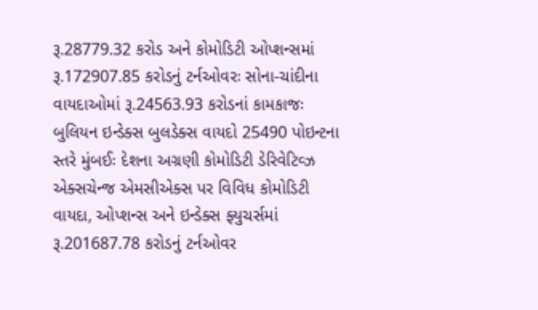રૂ.28779.32 કરોડ અને કોમોડિટી ઓપ્શન્સમાં રૂ.172907.85 કરોડનું ટર્નઓવરઃ સોના-ચાંદીના વાયદાઓમાં રૂ.24563.93 કરોડનાં કામકાજઃ બુલિયન ઇન્ડેક્સ બુલડેક્સ વાયદો 25490 પોઇન્ટના સ્તરે મુંબઈઃ દેશના અગ્રણી કોમોડિટી ડેરિવેટિવ્ઝ એક્સચેન્જ એમસીએક્સ પર વિવિધ કોમોડિટી વાયદા, ઓપ્શન્સ અને ઇન્ડેક્સ ફ્યુચર્સમાં રૂ.201687.78 કરોડનું ટર્નઓવર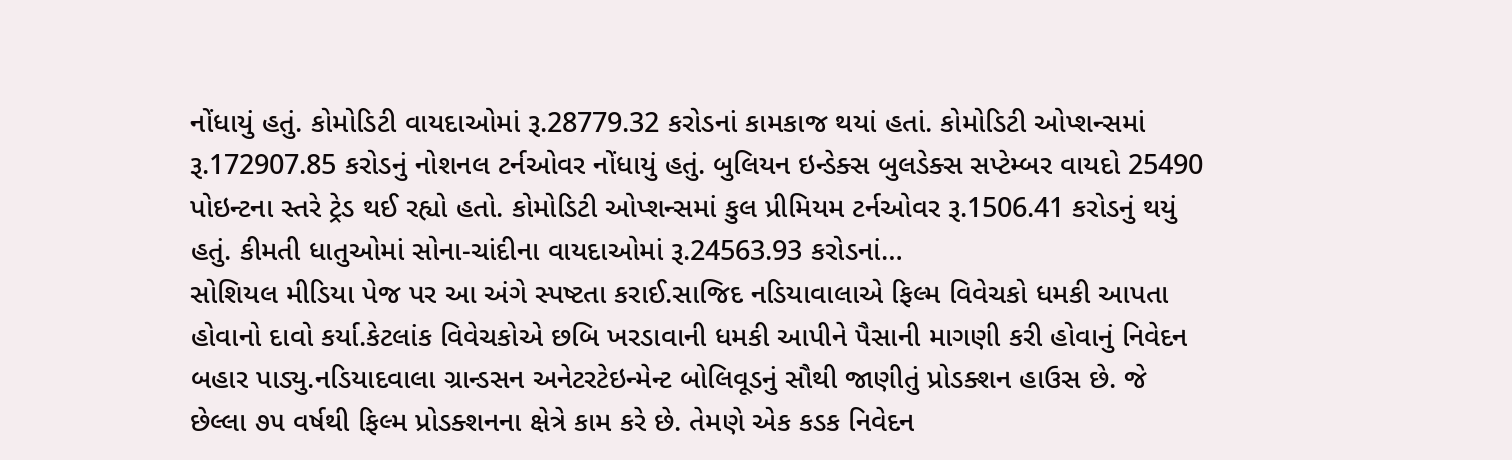નોંધાયું હતું. કોમોડિટી વાયદાઓમાં રૂ.28779.32 કરોડનાં કામકાજ થયાં હતાં. કોમોડિટી ઓપ્શન્સમાં રૂ.172907.85 કરોડનું નોશનલ ટર્નઓવર નોંધાયું હતું. બુલિયન ઇન્ડેક્સ બુલડેક્સ સપ્ટેમ્બર વાયદો 25490 પોઇન્ટના સ્તરે ટ્રેડ થઈ રહ્યો હતો. કોમોડિટી ઓપ્શન્સમાં કુલ પ્રીમિયમ ટર્નઓવર રૂ.1506.41 કરોડનું થયું હતું. કીમતી ધાતુઓમાં સોના-ચાંદીના વાયદાઓમાં રૂ.24563.93 કરોડનાં…
સોશિયલ મીડિયા પેજ પર આ અંગે સ્પષ્ટતા કરાઈ.સાજિદ નડિયાવાલાએ ફિલ્મ વિવેચકો ધમકી આપતા હોવાનો દાવો કર્યા.કેટલાંક વિવેચકોએ છબિ ખરડાવાની ધમકી આપીને પૈસાની માગણી કરી હોવાનું નિવેદન બહાર પાડ્યુ.નડિયાદવાલા ગ્રાન્ડસન અનેટરટેઇન્મેન્ટ બોલિવૂડનું સૌથી જાણીતું પ્રોડક્શન હાઉસ છે. જે છેલ્લા ૭૫ વર્ષથી ફિલ્મ પ્રોડક્શનના ક્ષેત્રે કામ કરે છે. તેમણે એક કડક નિવેદન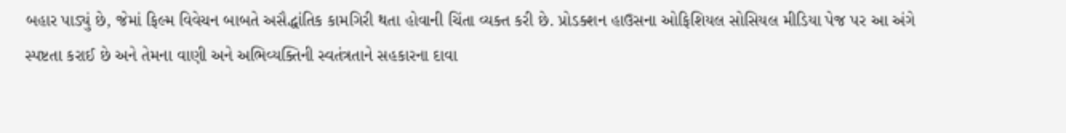બહાર પાડ્યું છે, જેમાં ફિલ્મ વિવેચન બાબતે અસૈદ્ધાંતિક કામગિરી થતા હોવાની ચિંતા વ્યક્ત કરી છે. પ્રોડક્શન હાઉસના ઓફિશિયલ સોસિયલ મીડિયા પેજ પર આ અંગે સ્પષ્ટતા કરાઈ છે અને તેમના વાણી અને અભિવ્યક્તિની સ્વતંત્રતાને સહકારના દાવા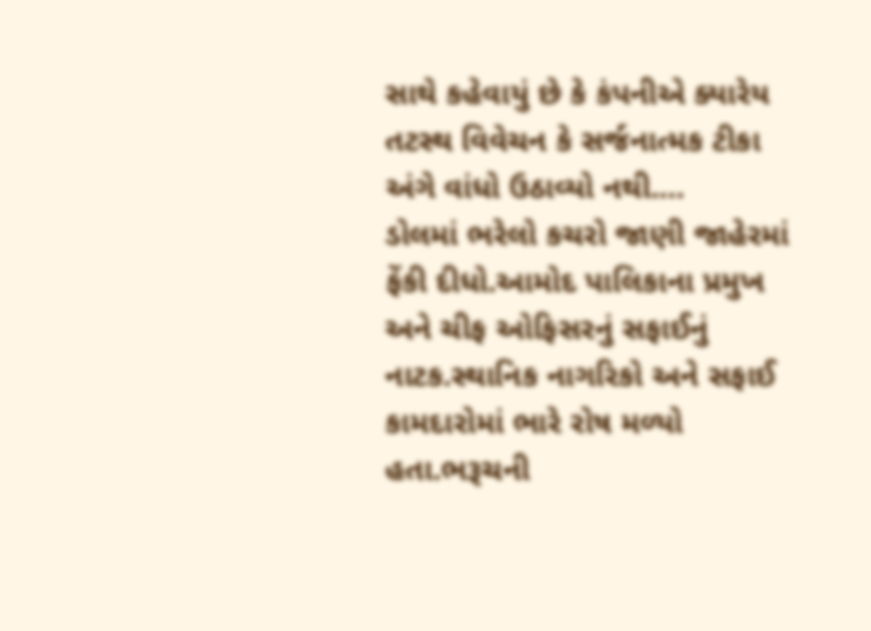સાથે કહેવાયું છે કે કંપનીએ ક્યારેય તટસ્થ વિવેચન કે સર્જનાત્મક ટીકા અંગે વાંધો ઉઠાવ્યો નથી.…
ડોલમાં ભરેલો કચરો જાણી જાહેરમાં ફેંકી દીધો.આમોદ પાલિકાના પ્રમુખ અને ચીફ ઓફિસરનું સફાઈનું નાટક.સ્થાનિક નાગરિકો અને સફાઈ કામદારોમાં ભારે રોષ મળ્યો હતા.ભરૂચની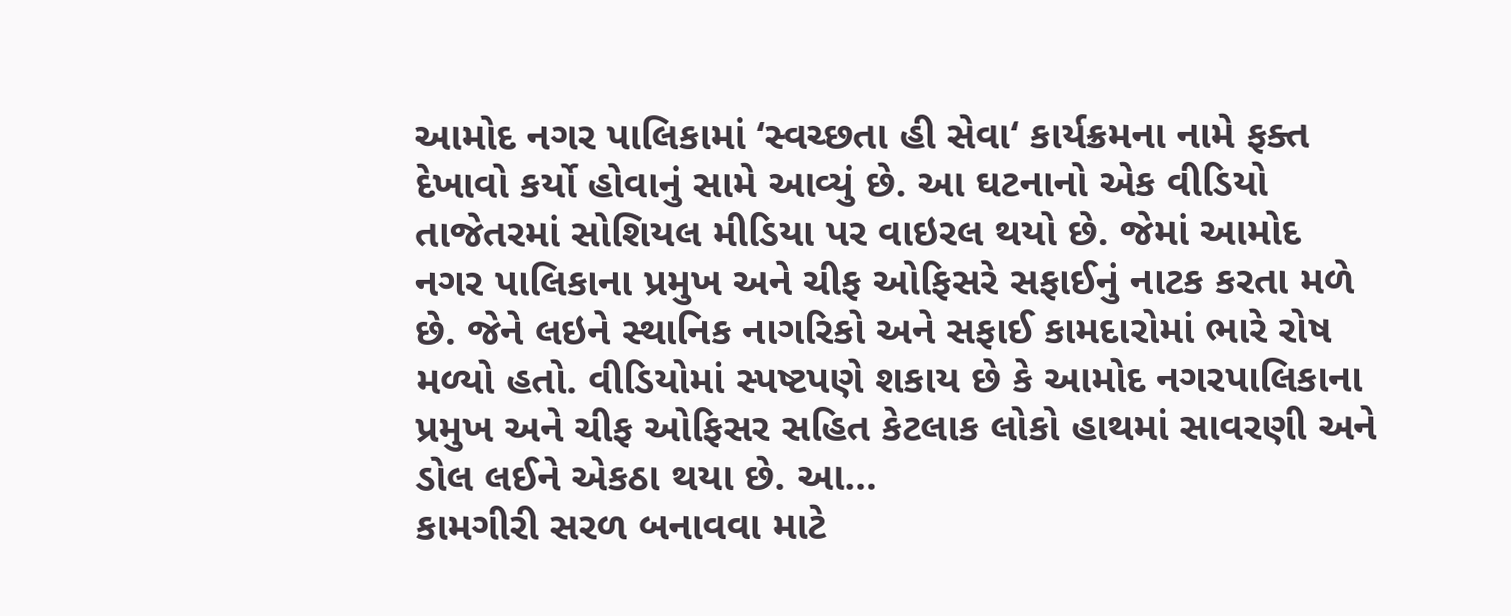આમોદ નગર પાલિકામાં ‘સ્વચ્છતા હી સેવા‘ કાર્યક્રમના નામે ફક્ત દેખાવો કર્યો હોવાનું સામે આવ્યું છે. આ ઘટનાનો એક વીડિયો તાજેતરમાં સોશિયલ મીડિયા પર વાઇરલ થયો છે. જેમાં આમોદ નગર પાલિકાના પ્રમુખ અને ચીફ ઓફિસરે સફાઈનું નાટક કરતા મળે છે. જેને લઇને સ્થાનિક નાગરિકો અને સફાઈ કામદારોમાં ભારે રોષ મળ્યો હતો. વીડિયોમાં સ્પષ્ટપણે શકાય છે કે આમોદ નગરપાલિકાના પ્રમુખ અને ચીફ ઓફિસર સહિત કેટલાક લોકો હાથમાં સાવરણી અને ડોલ લઈને એકઠા થયા છે. આ…
કામગીરી સરળ બનાવવા માટે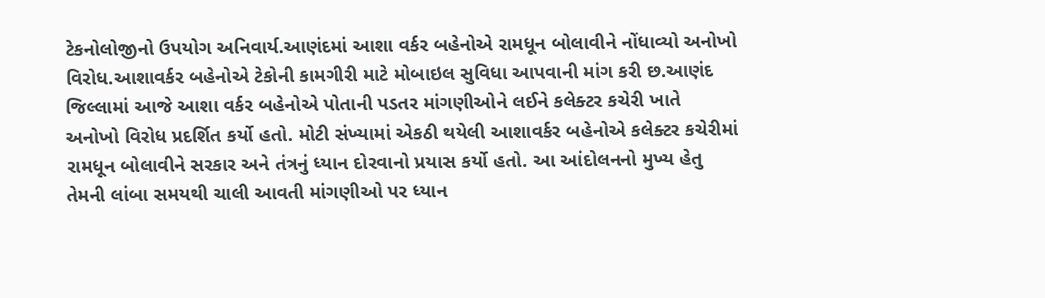ટેકનોલોજીનો ઉપયોગ અનિવાર્ય.આણંદમાં આશા વર્કર બહેનોએ રામધૂન બોલાવીને નોંધાવ્યો અનોખો વિરોધ.આશાવર્કર બહેનોએ ટેકોની કામગીરી માટે મોબાઇલ સુવિધા આપવાની માંગ કરી છ.આણંદ જિલ્લામાં આજે આશા વર્કર બહેનોએ પોતાની પડતર માંગણીઓને લઈને કલેક્ટર કચેરી ખાતે અનોખો વિરોધ પ્રદર્શિત કર્યો હતો. મોટી સંખ્યામાં એકઠી થયેલી આશાવર્કર બહેનોએ કલેક્ટર કચેરીમાં રામધૂન બોલાવીને સરકાર અને તંત્રનું ધ્યાન દોરવાનો પ્રયાસ કર્યો હતો. આ આંદોલનનો મુખ્ય હેતુ તેમની લાંબા સમયથી ચાલી આવતી માંગણીઓ પર ધ્યાન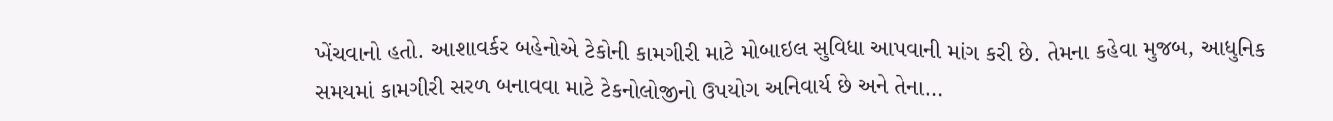ખેંચવાનો હતો. આશાવર્કર બહેનોએ ટેકોની કામગીરી માટે મોબાઇલ સુવિધા આપવાની માંગ કરી છે. તેમના કહેવા મુજબ, આધુનિક સમયમાં કામગીરી સરળ બનાવવા માટે ટેકનોલોજીનો ઉપયોગ અનિવાર્ય છે અને તેના…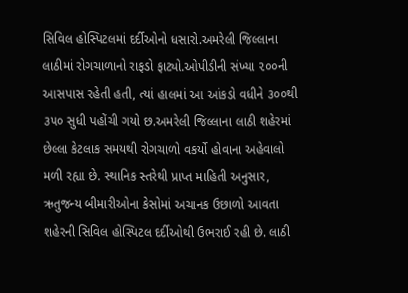સિવિલ હોસ્પિટલમાં દર્દીઓનો ધસારો.અમરેલી જિલ્લાના લાઠીમાં રોગચાળાનો રાફડો ફાટ્યો.ઓપીડીની સંખ્યા ૨૦૦ની આસપાસ રહેતી હતી, ત્યાં હાલમાં આ આંકડો વધીને ૩૦૦થી ૩૫૦ સુધી પહોંચી ગયો છ.અમરેલી જિલ્લાના લાઠી શહેરમાં છેલ્લા કેટલાક સમયથી રોગચાળો વકર્યો હોવાના અહેવાલો મળી રહ્યા છે. સ્થાનિક સ્તરેથી પ્રાપ્ત માહિતી અનુસાર, ઋતુજન્ય બીમારીઓના કેસોમાં અચાનક ઉછાળો આવતા શહેરની સિવિલ હોસ્પિટલ દર્દીઓથી ઉભરાઈ રહી છે. લાઠી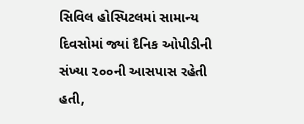સિવિલ હોસ્પિટલમાં સામાન્ય દિવસોમાં જ્યાં દૈનિક ઓપીડીની સંખ્યા ૨૦૦ની આસપાસ રહેતી હતી,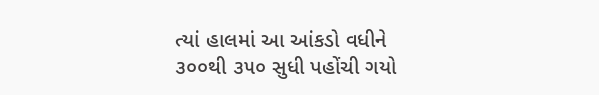ત્યાં હાલમાં આ આંકડો વધીને ૩૦૦થી ૩૫૦ સુધી પહોંચી ગયો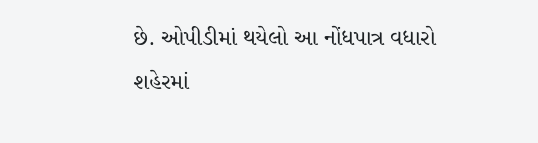છે. ઓપીડીમાં થયેલો આ નોંધપાત્ર વધારો શહેરમાં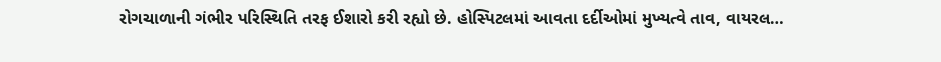રોગચાળાની ગંભીર પરિસ્થિતિ તરફ ઈશારો કરી રહ્યો છે. હોસ્પિટલમાં આવતા દર્દીઓમાં મુખ્યત્વે તાવ, વાયરલ…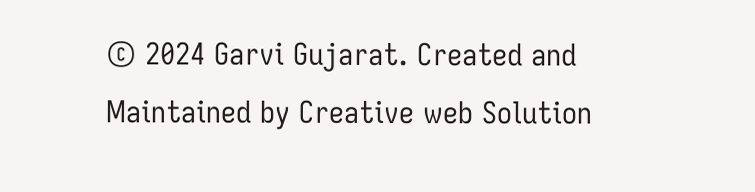© 2024 Garvi Gujarat. Created and Maintained by Creative web Solution